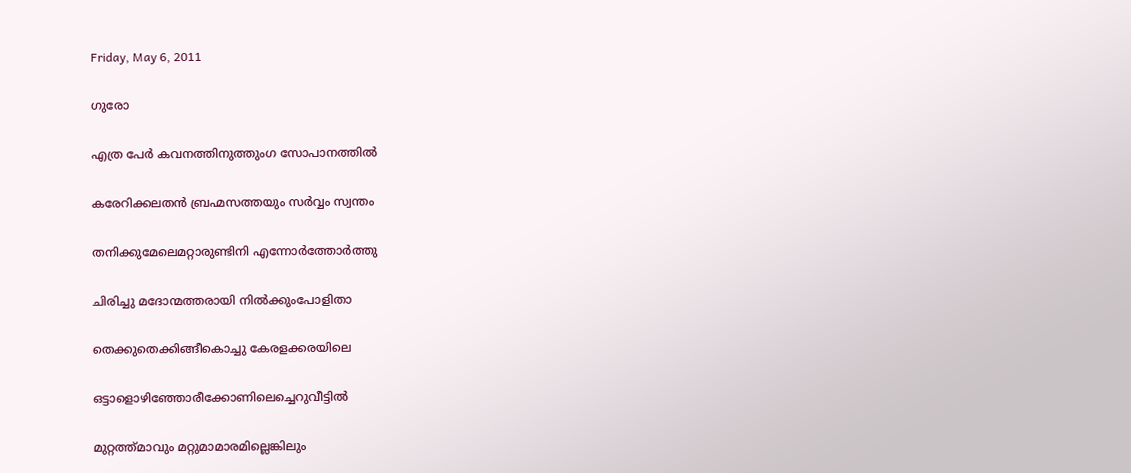Friday, May 6, 2011

ഗുരോ

എത്ര പേര്‍ കവനത്തിനുത്തുംഗ സോപാനത്തില്‍

കരേറിക്കലതന്‍ ബ്രഹ്മസത്തയും സര്‍വ്വം സ്വന്തം

തനിക്കുമേലെമറ്റാരുണ്ടിനി എന്നോര്‍ത്തോര്‍ത്തു

ചിരിച്ചു മദോന്മത്തരായി നില്‍ക്കുംപോളിതാ

തെക്കുതെക്കിങ്ങീകൊച്ചു കേരളക്കരയിലെ

ഒട്ടാളൊഴിഞ്ഞോരീക്കോണിലെച്ചെറുവീട്ടില്‍

മുറ്റത്ത്‌മാവും മറ്റുമാമാരമില്ലെങ്കിലും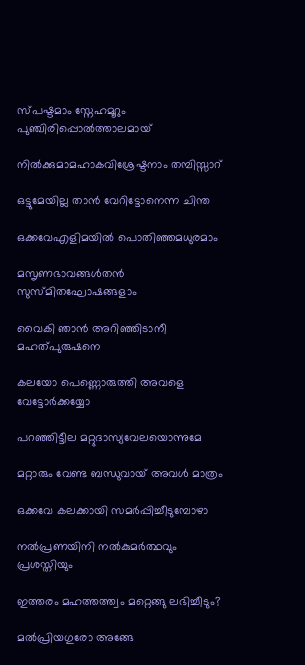സ്പഷ്ടമാം സ്നേഹമൂറും പുഞ്ചിരിപ്പൊല്‍ത്താലമായ്

നില്‍ക്കുമാമഹാകവിശ്രേഷ്ടനാം തമ്പിസ്സാറ്

ഒട്ടുമേയില്ല താന്‍ വേറിട്ടോനെന്ന ചിന്ത

ഒക്കവേഎളിമയില്‍ പൊതിഞ്ഞമധുരമാം

മസൃണഭാവങ്ങള്‍തന്‍ സുസ്മിതഘോഷങ്ങളാം

വൈകി ഞാന്‍ അറിഞ്ഞിടാനീ മഹത്പുരുഷനെ

കലയോ പെണ്ണൊരുത്തി അവളെ വേട്ടോര്‍ക്കയ്യോ

പറഞ്ഞിട്ടീല മറ്റുദാസ്യവേലയൊന്നുമേ

മറ്റാരും വേണ്ട ബന്ധുവായ് അവള്‍ മാത്രം

ഒക്കവേ കലക്കായി സമര്‍പ്പിച്ചീടുമ്പോഴാ

നല്‍പ്രണയിനി നല്‍കുമര്‍ത്ഥവും പ്രശസ്തിയും

ഇത്തരം മഹത്തത്ത്വം മറ്റെങ്ങു ലഭിച്ചീടും?

മല്‍പ്രിയഗുരോ അങ്ങേ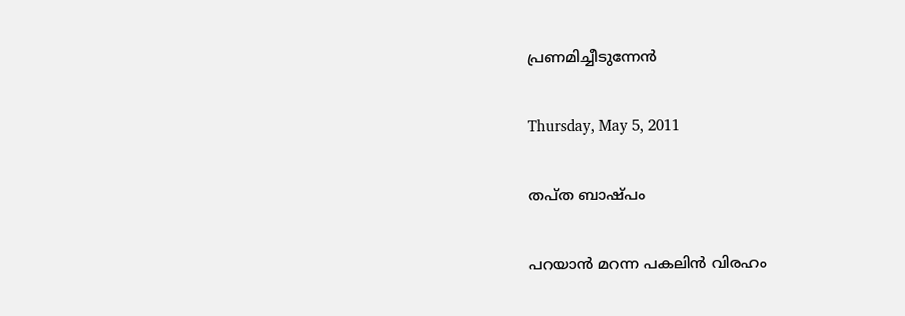പ്രണമിച്ചീടുന്നേന്‍

Thursday, May 5, 2011

തപ്ത ബാഷ്പം

പറയാന്‍ മറന്ന പകലിന്‍ വിരഹം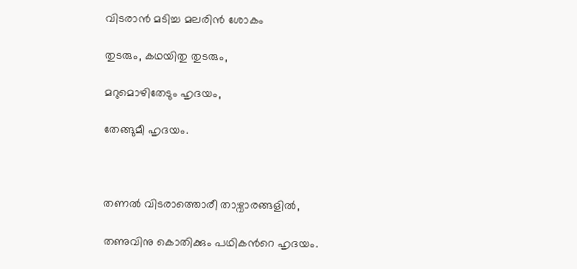വിടരാന്‍ മടിച്ച മലരിന്‍ ശോകം

തുടരും, കഥയിതു തുടരും,

മറുമൊഴിതേടും ഹൃദയം,

തേങ്ങുമീ ഹൃദയം.



തണല്‍ വിടരാത്തൊരീ താഴ്വാരങ്ങളില്‍,

തണുവിനു കൊതിക്കും പഥികന്‍റെ ഹൃദയം.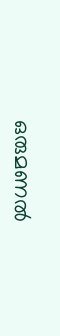ഒരുമണല്‍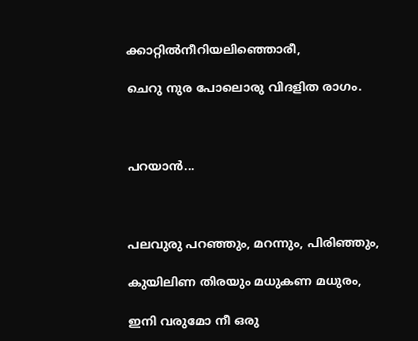ക്കാറ്റില്‍നീറിയലിഞ്ഞൊരീ,

ചെറു നുര പോലൊരു വിദളിത രാഗം.



പറയാന്‍...



പലവുരു പറഞ്ഞും, മറന്നും, പിരിഞ്ഞും,

കുയിലിണ തിരയും മധുകണ മധുരം,

ഇനി വരുമോ നീ ഒരു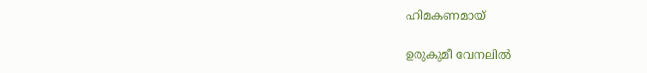ഹിമകണമായ്‌

ഉരുകുമീ വേനലില്‍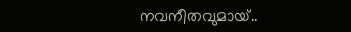നവനീതവുമായ്‌..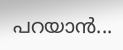പറയാന്‍...